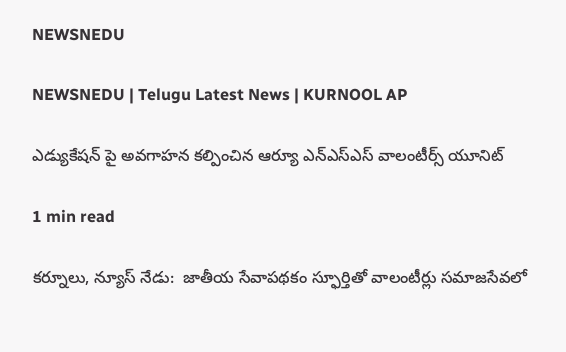NEWSNEDU

NEWSNEDU | Telugu Latest News | KURNOOL AP

ఎడ్యుకేషన్ పై అవగాహన కల్పించిన ఆర్యూ ఎన్ఎస్ఎస్ వాలంటీర్స్ యూనిట్

1 min read

కర్నూలు, న్యూస్ నేడు:  జాతీయ సేవాపథకం స్ఫూర్తితో వాలంటీర్లు సమాజసేవలో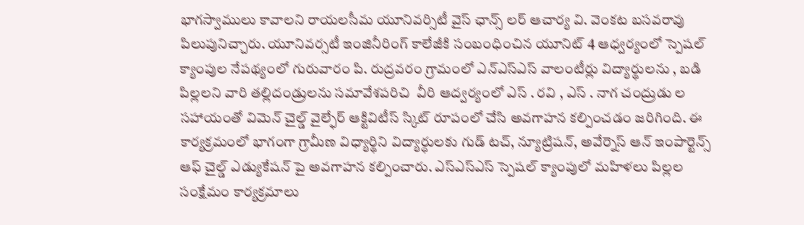భాగస్వాములు కావాలని రాయలసీమ యూనివర్సిటీ వైస్ ఛాన్స్‌ లర్ ఆచార్య వి. వెంకట బసవరావు పిలుపునిచ్చారు. యూనివర్సటీ ఇంజినీరింగ్ కాలేజీకి సంబంధించిన యూనిట్ 4 ఆధ్వర్యంలో స్పెషల్ క్యాంపుల నేపథ్యంలో గురువారం పి. రుద్రవరం గ్రామంలో ఎన్ఎస్ఎస్ వాలంటీర్లు విద్యార్థులను , బడి పిల్లలని వారి తల్లిదండ్రులను సమావేశపరిచి  వీరి ఆద్వర్యంలో ఎస్ . రవి , ఎస్ . నాగ చంద్రుడు ల సహాయంతో విమెన్ చైల్డ్ వైల్ఫేర్ ఆక్టివిటీస్ స్కిట్ రూపంలో చేసి అవగాహన కల్పించడం జరిగింది. ఈ కార్యక్రమంలో భాగంగా గ్రామీణ విధ్యార్థిని విద్యార్ధులకు గుడ్ టచ్, న్యూట్రిషన్, అవేర్నెస్ ఆన్ ఇంపార్టెన్స్ ఆఫ్ చైల్డ్ ఎడ్యుకేషన్ పై అవగాహన కల్పించారు. ఎస్ఎస్ఎస్ స్పెషల్ క్యాంపులో మహిళలు పిల్లల సంక్షేమం కార్యక్రమాలు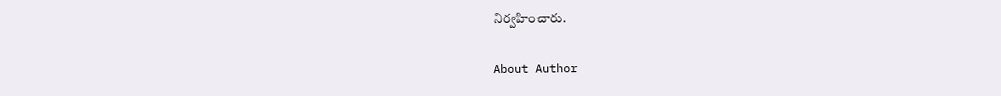నిర్వహించారు.

About Author